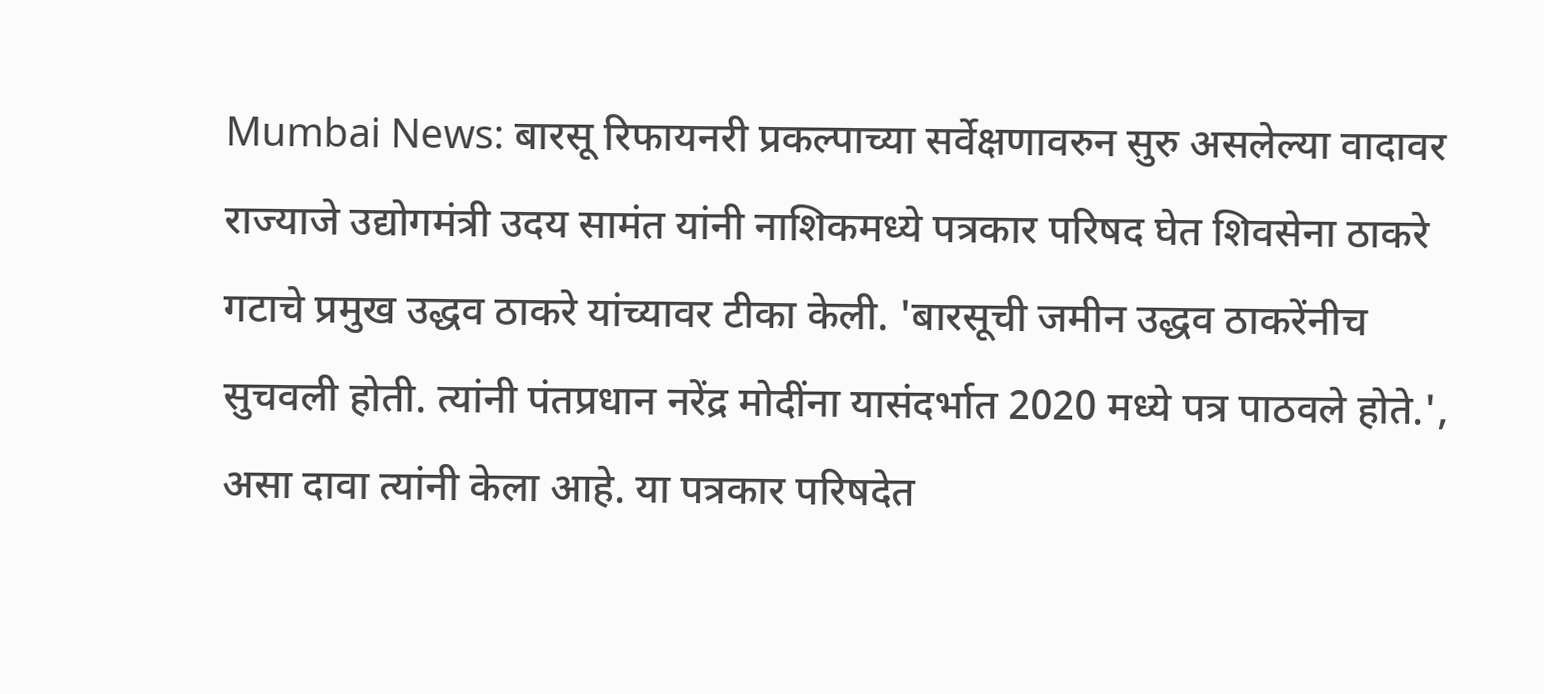Mumbai News: बारसू रिफायनरी प्रकल्पाच्या सर्वेक्षणावरुन सुरु असलेल्या वादावर राज्याजे उद्योगमंत्री उदय सामंत यांनी नाशिकमध्ये पत्रकार परिषद घेत शिवसेना ठाकरे गटाचे प्रमुख उद्धव ठाकरे यांच्यावर टीका केली. 'बारसूची जमीन उद्धव ठाकरेंनीच सुचवली होती. त्यांनी पंतप्रधान नरेंद्र मोदींना यासंदर्भात 2020 मध्ये पत्र पाठवले होते.', असा दावा त्यांनी केला आहे. या पत्रकार परिषदेत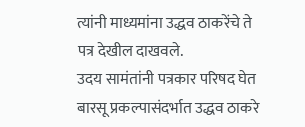त्यांनी माध्यमांना उद्धव ठाकरेंचे ते पत्र देखील दाखवले.
उदय सामंतांनी पत्रकार परिषद घेत बारसू प्रकल्पासंदर्भात उद्धव ठाकरे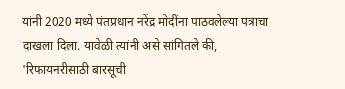यांनी 2020 मध्ये पंतप्रधान नरेंद्र मोदींना पाठवलेल्या पत्राचा दाखला दिला. यावेळी त्यांनी असे सांगितले की, 'रिफायनरीसाठी बारसूची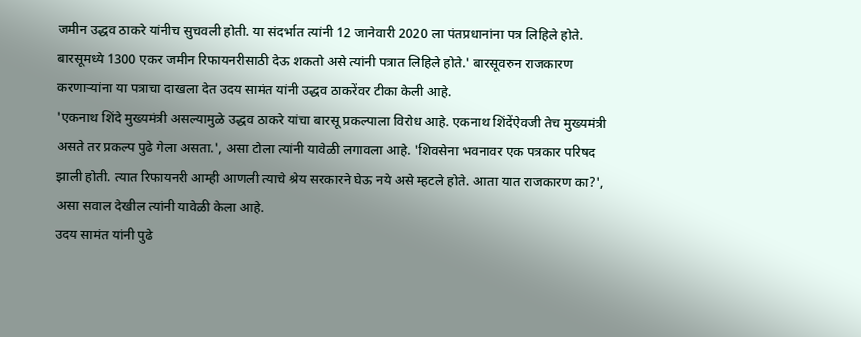जमीन उद्धव ठाकरे यांनीच सुचवली होती. या संदर्भात त्यांनी 12 जानेवारी 2020 ला पंतप्रधानांना पत्र लिहिले होते. बारसूमध्ये 1300 एकर जमीन रिफायनरीसाठी देऊ शकतो असे त्यांनी पत्रात लिहिले होते.' बारसूवरुन राजकारण करणाऱ्यांना या पत्राचा दाखला देत उदय सामंत यांनी उद्धव ठाकरेंवर टीका केली आहे.
'एकनाथ शिंदे मुख्यमंत्री असल्यामुळे उद्धव ठाकरे यांचा बारसू प्रकल्पाला विरोध आहे. एकनाथ शिंदेंऐवजी तेच मुख्यमंत्री असते तर प्रकल्प पुढे गेला असता.', असा टोला त्यांनी यावेळी लगावला आहे. 'शिवसेना भवनावर एक पत्रकार परिषद झाली होती. त्यात रिफायनरी आम्ही आणली त्याचे श्रेय सरकारने घेऊ नये असे म्हटले होते. आता यात राजकारण का?', असा सवाल देखील त्यांनी यावेळी केला आहे.
उदय सामंत यांनी पुढे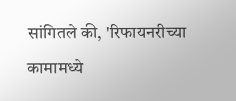सांगितले की, 'रिफायनरीच्या कामामध्ये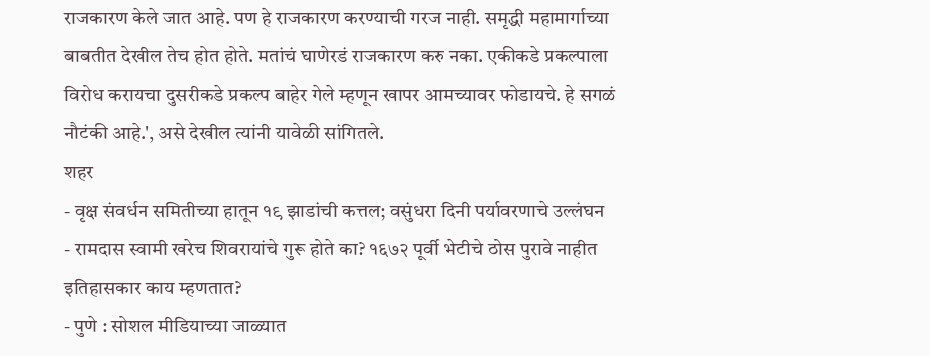राजकारण केले जात आहे. पण हे राजकारण करण्याची गरज नाही. समृद्धी महामार्गाच्या बाबतीत देखील तेच होत होते. मतांचं घाणेरडं राजकारण करु नका. एकीकडे प्रकल्पाला विरोध करायचा दुसरीकडे प्रकल्प बाहेर गेले म्हणून खापर आमच्यावर फोडायचे. हे सगळं नौटंकी आहे.', असे देखील त्यांनी यावेळी सांगितले.
शहर
- वृक्ष संवर्धन समितीच्या हातून १९ झाडांची कत्तल; वसुंधरा दिनी पर्यावरणाचे उल्लंघन
- रामदास स्वामी खरेच शिवरायांचे गुरू होते का? १६७२ पूर्वी भेटीचे ठोस पुरावे नाहीत इतिहासकार काय म्हणतात?
- पुणे : सोशल मीडियाच्या जाळ्यात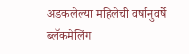अडकलेल्या महिलेची वर्षानुवर्षे ब्लॅकमेलिंग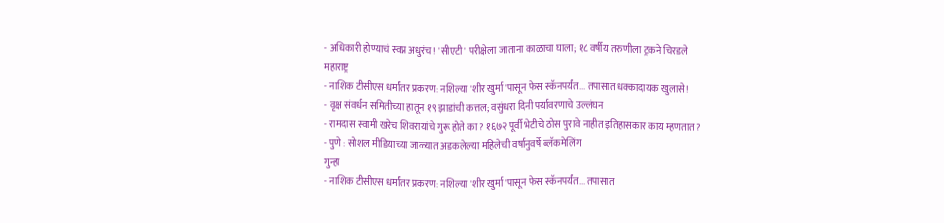- अधिकारी होण्याचं स्वप्न अधुरंच! 'सीएटी' परीक्षेला जाताना काळाचा घाला; १८ वर्षीय तरुणीला ट्रकने चिरडले
महाराष्ट्र
- नाशिक टीसीएस धर्मांतर प्रकरण: नशिल्या 'शीर खुर्मा'पासून फेस स्कॅनपर्यंत... तपासात धक्कादायक खुलासे!
- वृक्ष संवर्धन समितीच्या हातून १९ झाडांची कत्तल; वसुंधरा दिनी पर्यावरणाचे उल्लंघन
- रामदास स्वामी खरेच शिवरायांचे गुरू होते का? १६७२ पूर्वी भेटीचे ठोस पुरावे नाहीत इतिहासकार काय म्हणतात?
- पुणे : सोशल मीडियाच्या जाळ्यात अडकलेल्या महिलेची वर्षानुवर्षे ब्लॅकमेलिंग
गुन्हा
- नाशिक टीसीएस धर्मांतर प्रकरण: नशिल्या 'शीर खुर्मा'पासून फेस स्कॅनपर्यंत... तपासात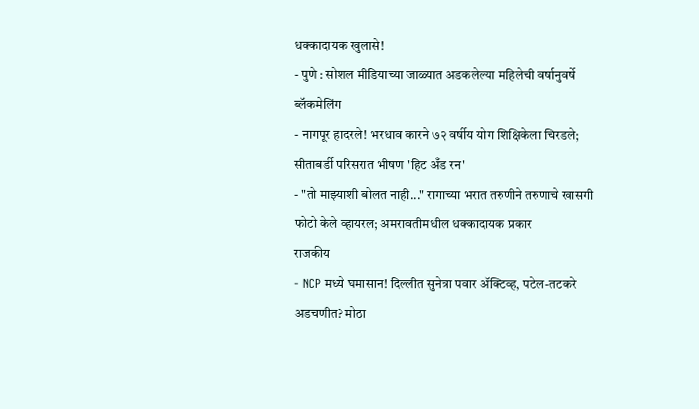धक्कादायक खुलासे!
- पुणे : सोशल मीडियाच्या जाळ्यात अडकलेल्या महिलेची वर्षानुवर्षे ब्लॅकमेलिंग
- नागपूर हादरले! भरधाव कारने ७२ वर्षीय योग शिक्षिकेला चिरडले; सीताबर्डी परिसरात भीषण 'हिट अँड रन'
- "तो माझ्याशी बोलत नाही..." रागाच्या भरात तरुणीने तरुणाचे खासगी फोटो केले व्हायरल; अमरावतीमधील धक्कादायक प्रकार
राजकीय
- NCP मध्ये घमासान! दिल्लीत सुनेत्रा पवार ॲक्टिव्ह, पटेल-तटकरे अडचणीत? मोठा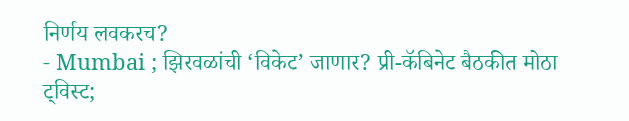निर्णय लवकरच?
- Mumbai ; झिरवळांची ‘विकेट’ जाणार? प्री-कॅबिनेट बैठकीत मोठा ट्विस्ट;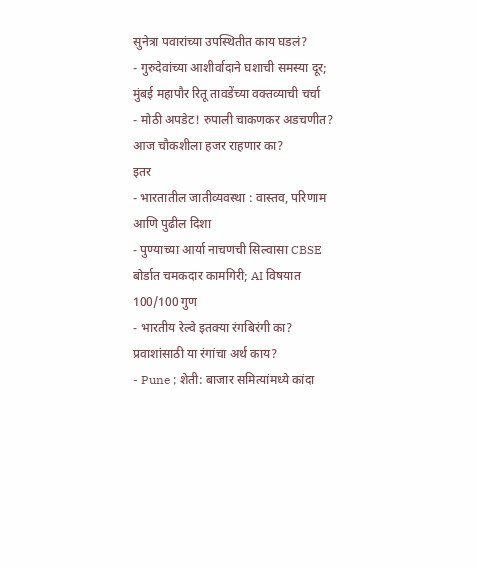सुनेत्रा पवारांच्या उपस्थितीत काय घडलं?
- गुरुदेवांच्या आशीर्वादाने घशाची समस्या दूर; मुंबई महापौर रितू तावडेंच्या वक्तव्याची चर्चा
- मोठी अपडेट! रुपाली चाकणकर अडचणीत? आज चौकशीला हजर राहणार का?
इतर
- भारतातील जातीव्यवस्था : वास्तव, परिणाम आणि पुढील दिशा
- पुण्याच्या आर्या नाचणची सिल्वासा CBSE बोर्डात चमकदार कामगिरी; AI विषयात 100/100 गुण
- भारतीय रेल्वे इतक्या रंगबिरंगी का? प्रवाशांसाठी या रंगांचा अर्थ काय?
- Pune ; शेती: बाजार समित्यांमध्ये कांदा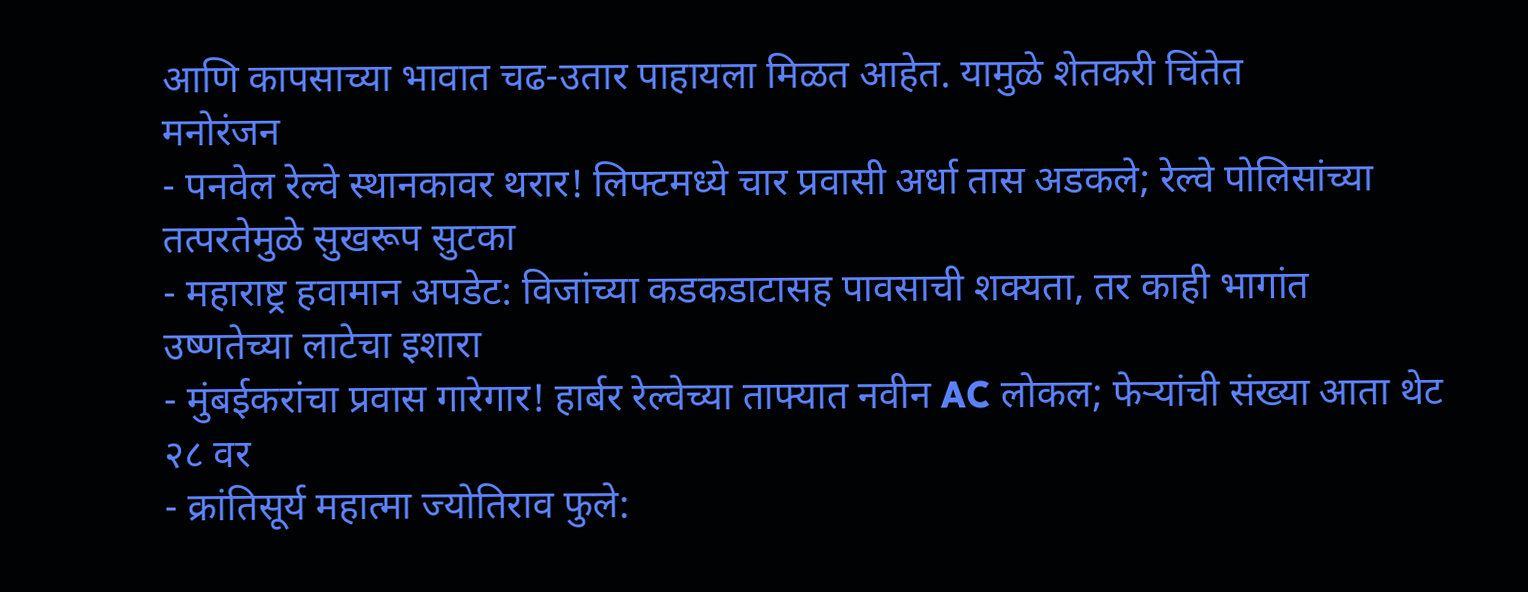आणि कापसाच्या भावात चढ-उतार पाहायला मिळत आहेत. यामुळे शेतकरी चिंतेत
मनोरंजन
- पनवेल रेल्वे स्थानकावर थरार! लिफ्टमध्ये चार प्रवासी अर्धा तास अडकले; रेल्वे पोलिसांच्या तत्परतेमुळे सुखरूप सुटका
- महाराष्ट्र हवामान अपडेट: विजांच्या कडकडाटासह पावसाची शक्यता, तर काही भागांत उष्णतेच्या लाटेचा इशारा
- मुंबईकरांचा प्रवास गारेगार! हार्बर रेल्वेच्या ताफ्यात नवीन AC लोकल; फेऱ्यांची संख्या आता थेट २८ वर
- क्रांतिसूर्य महात्मा ज्योतिराव फुले: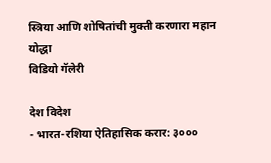स्त्रिया आणि शोषितांची मुक्ती करणारा महान योद्धा
विडियो गॅलेरी

देश विदेश
- भारत-रशिया ऐतिहासिक करार: ३०००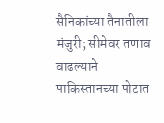सैनिकांच्या तैनातीला मंजुरी; सीमेवर तणाव वाढल्याने पाकिस्तानच्या पोटात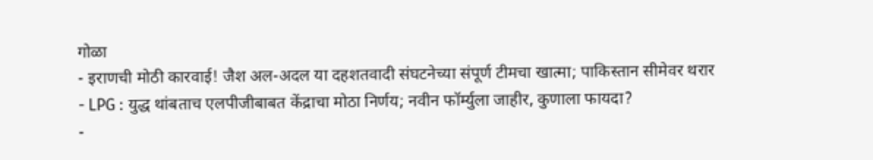गोळा
- इराणची मोठी कारवाई! जैश अल-अदल या दहशतवादी संघटनेच्या संपूर्ण टीमचा खात्मा; पाकिस्तान सीमेवर थरार
- LPG : युद्ध थांबताच एलपीजीबाबत केंद्राचा मोठा निर्णय; नवीन फॉर्म्युला जाहीर, कुणाला फायदा?
-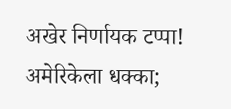अखेर निर्णायक टप्पा! अमेरिकेला धक्का;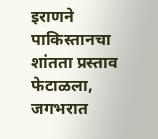इराणने पाकिस्तानचा शांतता प्रस्ताव फेटाळला, जगभरात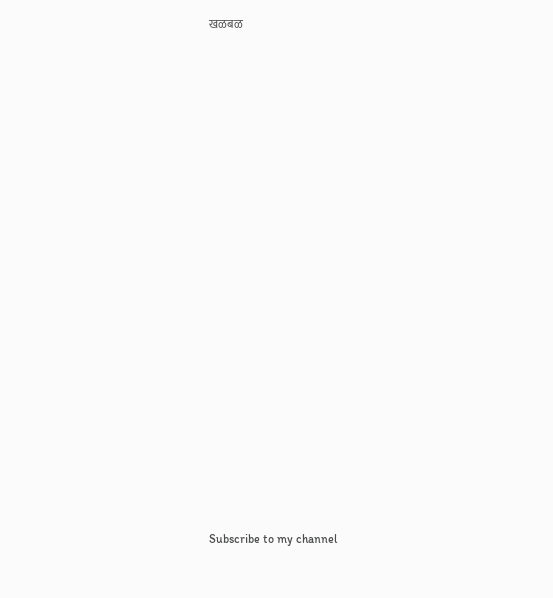खळबळ






















Subscribe to my channel